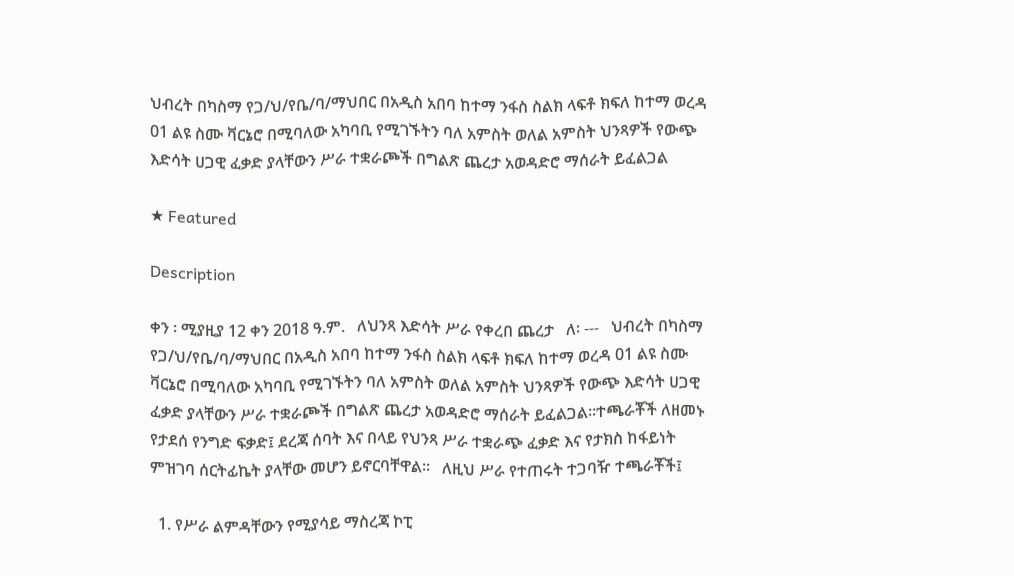ህብረት በካስማ የጋ/ህ/የቤ/ባ/ማህበር በአዲስ አበባ ከተማ ንፋስ ስልክ ላፍቶ ክፍለ ከተማ ወረዳ 01 ልዩ ስሙ ቫርኔሮ በሚባለው አካባቢ የሚገኙትን ባለ አምስት ወለል አምስት ህንጻዎች የውጭ እድሳት ሀጋዊ ፈቃድ ያላቸውን ሥራ ተቋራጮች በግልጽ ጨረታ አወዳድሮ ማሰራት ይፈልጋል

★ Featured

Description

ቀን ፡ ሚያዚያ 12 ቀን 2018 ዓ.ም.   ለህንጻ እድሳት ሥራ የቀረበ ጨረታ   ለ፡ ---   ህብረት በካስማ የጋ/ህ/የቤ/ባ/ማህበር በአዲስ አበባ ከተማ ንፋስ ስልክ ላፍቶ ክፍለ ከተማ ወረዳ 01 ልዩ ስሙ ቫርኔሮ በሚባለው አካባቢ የሚገኙትን ባለ አምስት ወለል አምስት ህንጻዎች የውጭ እድሳት ሀጋዊ ፈቃድ ያላቸውን ሥራ ተቋራጮች በግልጽ ጨረታ አወዳድሮ ማሰራት ይፈልጋል፡፡ተጫራቾች ለዘመኑ የታደሰ የንግድ ፍቃድ፤ ደረጃ ሰባት እና በላይ የህንጻ ሥራ ተቋራጭ ፈቃድ እና የታክስ ከፋይነት ምዝገባ ሰርትፊኬት ያላቸው መሆን ይኖርባቸዋል፡፡   ለዚህ ሥራ የተጠሩት ተጋባዥ ተጫራቾች፤

  1. የሥራ ልምዳቸውን የሚያሳይ ማስረጃ ኮፒ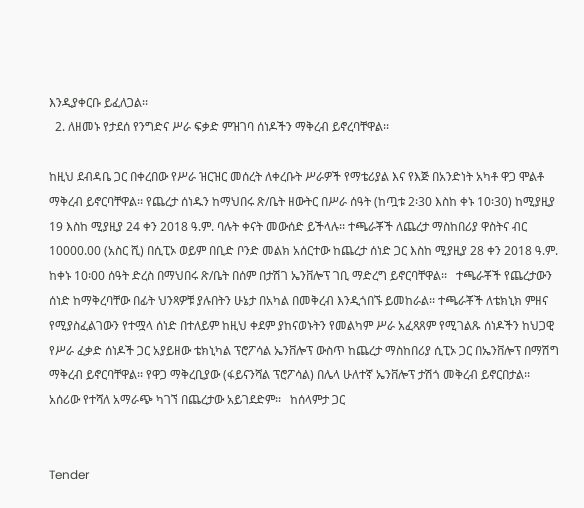እንዲያቀርቡ ይፈለጋል፡፡
  2. ለዘመኑ የታደሰ የንግድና ሥራ ፍቃድ ምዝገባ ሰነዶችን ማቅረብ ይኖረባቸዋል፡፡

ከዚህ ደብዳቤ ጋር በቀረበው የሥራ ዝርዝር መሰረት ለቀረቡት ሥራዎች የማቴሪያል እና የእጅ በአንድነት አካቶ ዋጋ ሞልቶ ማቅረብ ይኖርባቸዋል፡፡ የጨረታ ሰነዱን ከማህበሩ ጽ/ቤት ዘውትር በሥራ ሰዓት (ከጧቱ 2፡30 እስከ ቀኑ 10፡30) ከሚያዚያ 19 እስከ ሚያዚያ 24 ቀን 2018 ዓ.ም. ባሉት ቀናት መውሰድ ይችላሉ፡፡ ተጫራቾች ለጨረታ ማስከበሪያ ዋስትና ብር 10000.00 (አስር ሺ) በሲፒኦ ወይም በቢድ ቦንድ መልክ አሰርተው ከጨረታ ሰነድ ጋር እስከ ሚያዚያ 28 ቀን 2018 ዓ.ም. ከቀኑ 10፡00 ሰዓት ድረስ በማህበሩ ጽ/ቤት በሰም በታሽገ ኤንቨሎፕ ገቢ ማድረግ ይኖርባቸዋል፡፡   ተጫራቾች የጨረታውን ሰነድ ከማቅረባቸው በፊት ህንጻዎቹ ያሉበትን ሁኔታ በአካል በመቅረብ እንዲጎበኙ ይመከራል፡፡ ተጫራቾች ለቴክኒክ ምዘና የሚያስፈልገውን የተሟላ ሰነድ በተለይም ከዚህ ቀደም ያከናወኑትን የመልካም ሥራ አፈጻጸም የሚገልጹ ሰነዶችን ከህጋዊ የሥራ ፈቃድ ሰነዶች ጋር አያይዘው ቴክኒካል ፕሮፖሳል ኤንቨሎፕ ውስጥ ከጨረታ ማስከበሪያ ሲፒኦ ጋር በኤንቨሎፕ በማሽግ ማቅረብ ይኖርባቸዋል፡፡ የዋጋ ማቅረቢያው (ፋይናንሻል ፕሮፖሳል) በሌላ ሁለተኛ ኤንቨሎፕ ታሽጎ መቅረብ ይኖርበታል፡፡   አሰሪው የተሻለ አማራጭ ካገኘ በጨረታው አይገደድም፡፡   ከሰላምታ ጋር


Tender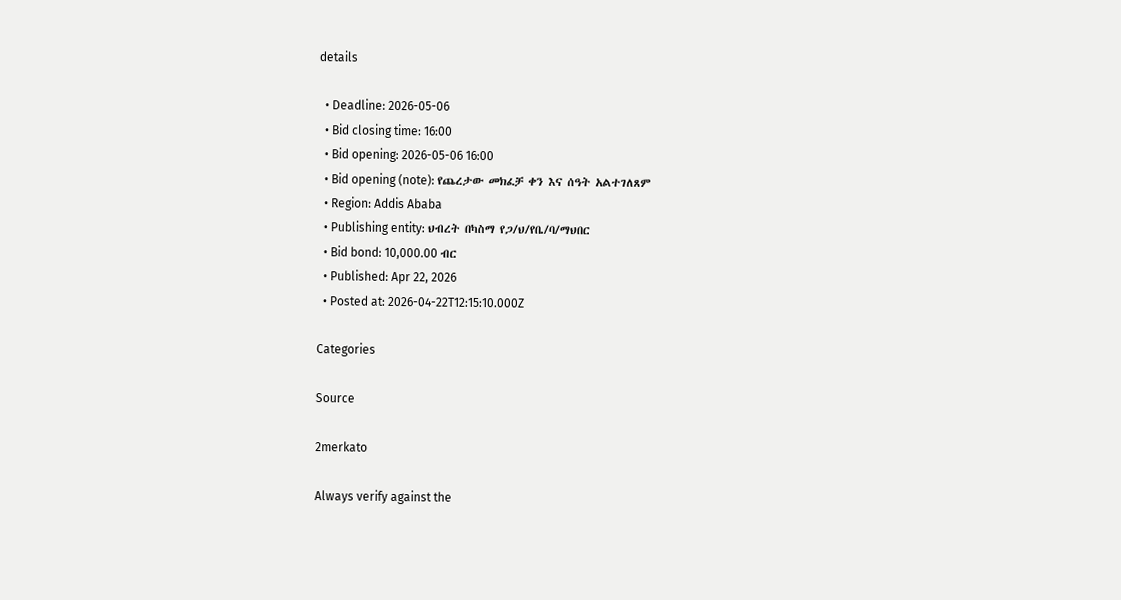details

  • Deadline: 2026-05-06
  • Bid closing time: 16:00
  • Bid opening: 2026-05-06 16:00
  • Bid opening (note): የጨረታው መክፈቻ ቀን እና ሰዓት አልተገለጸም
  • Region: Addis Ababa
  • Publishing entity: ህብረት በካስማ የጋ/ህ/የቤ/ባ/ማህበር
  • Bid bond: 10,000.00 ብር
  • Published: Apr 22, 2026
  • Posted at: 2026-04-22T12:15:10.000Z

Categories

Source

2merkato

Always verify against the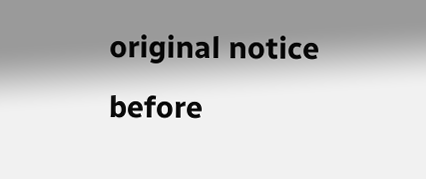original notice before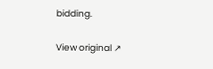bidding.

View original ↗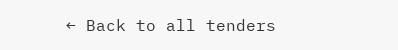← Back to all tenders